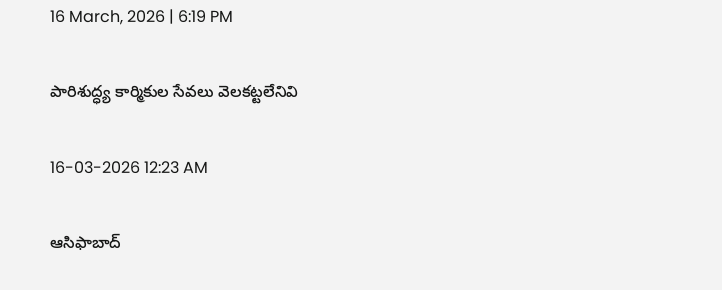16 March, 2026 | 6:19 PM

పారిశుద్ధ్య కార్మికుల సేవలు వెలకట్టలేనివి

16-03-2026 12:23 AM

ఆసిఫాబాద్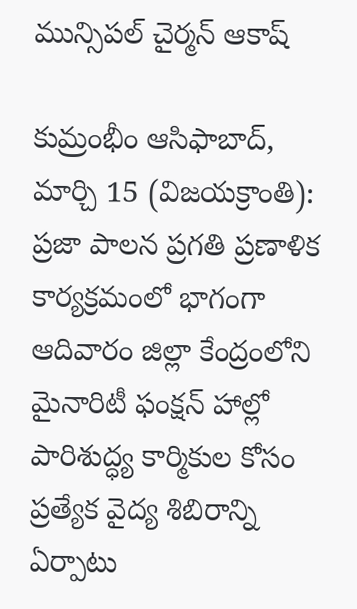మున్సిపల్ చైర్మన్ ఆకాష్

కుమ్రంభీం ఆసిఫాబాద్, మార్చి 15 (విజయక్రాంతి): ప్రజా పాలన ప్రగతి ప్రణాళిక కార్యక్రమంలో భాగంగా ఆదివారం జిల్లా కేంద్రంలోని మైనారిటీ ఫంక్షన్ హాల్లో పారిశుద్ధ్య కార్మికుల కోసం ప్రత్యేక వైద్య శిబిరాన్ని ఏర్పాటు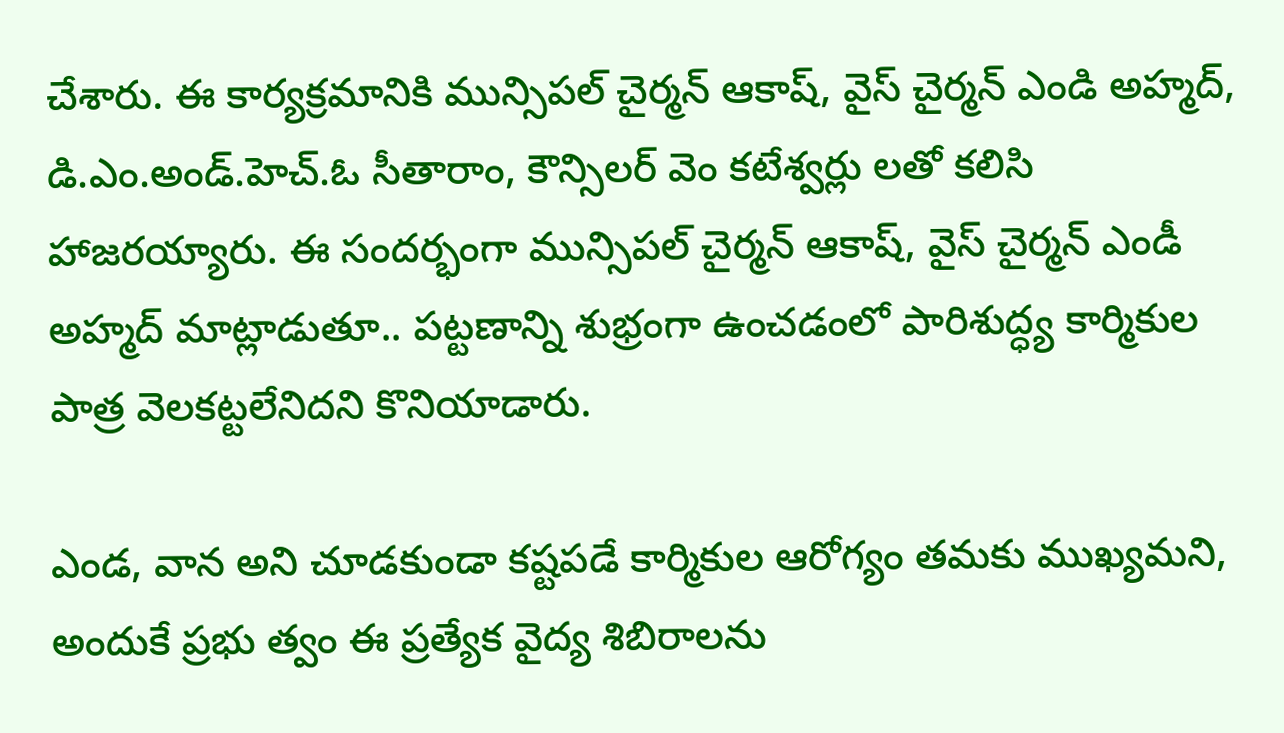చేశారు. ఈ కార్యక్రమానికి మున్సిపల్ చైర్మన్ ఆకాష్, వైస్ చైర్మన్ ఎండి అహ్మద్, డి.ఎం.అండ్.హెచ్.ఓ సీతారాం, కౌన్సిలర్ వెం కటేశ్వర్లు లతో కలిసి హాజరయ్యారు. ఈ సందర్భంగా మున్సిపల్ చైర్మన్ ఆకాష్, వైస్ చైర్మన్ ఎండీ అహ్మద్ మాట్లాడుతూ.. పట్టణాన్ని శుభ్రంగా ఉంచడంలో పారిశుద్ధ్య కార్మికుల పాత్ర వెలకట్టలేనిదని కొనియాడారు.

ఎండ, వాన అని చూడకుండా కష్టపడే కార్మికుల ఆరోగ్యం తమకు ముఖ్యమని, అందుకే ప్రభు త్వం ఈ ప్రత్యేక వైద్య శిబిరాలను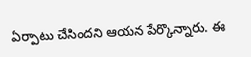ఏర్పాటు చేసిందని ఆయన పేర్కొన్నారు. ఈ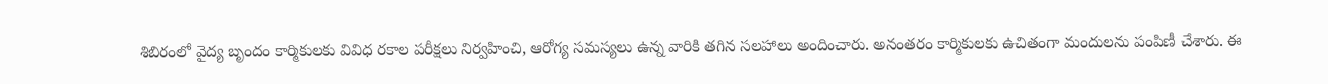శిబిరంలో వైద్య బృందం కార్మికులకు వివిధ రకాల పరీక్షలు నిర్వహించి, ఆరోగ్య సమస్యలు ఉన్న వారికి తగిన సలహాలు అందించారు. అనంతరం కార్మికులకు ఉచితంగా మందులను పంపిణీ చేశారు. ఈ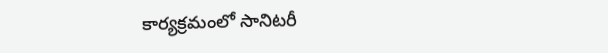కార్యక్రమంలో సానిటరీ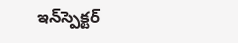ఇన్‌స్పెక్టర్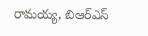రామయ్య, బిఆర్‌ఎస్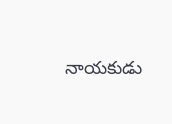నాయకుడు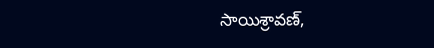సాయిశ్రావణ్,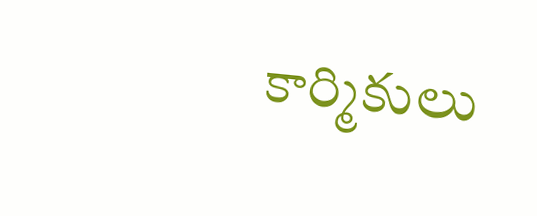కార్మికులు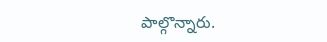పాల్గొన్నారు.